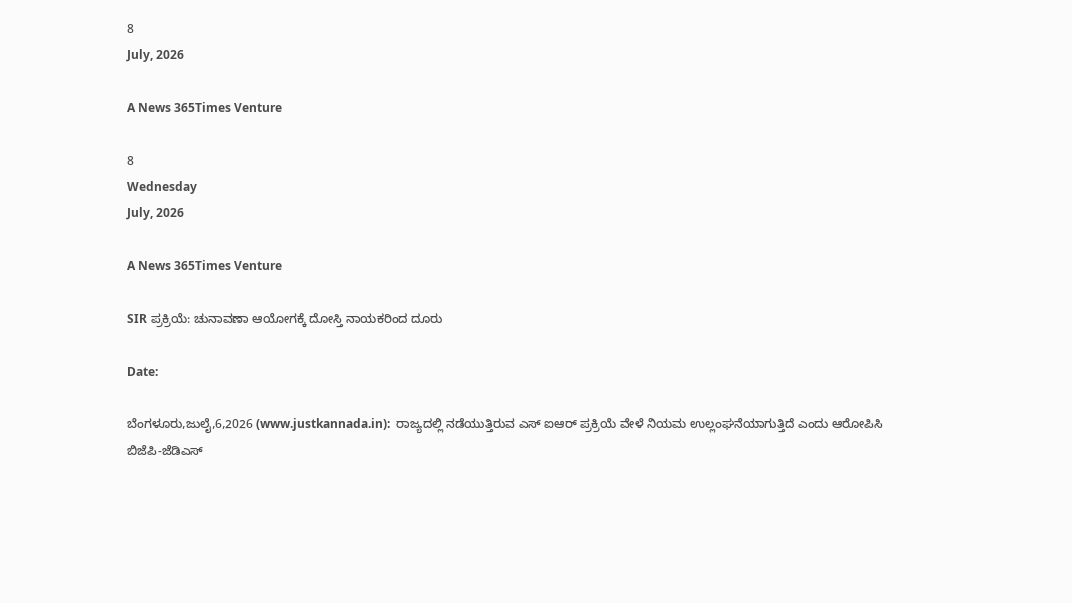8
July, 2026

A News 365Times Venture

8
Wednesday
July, 2026

A News 365Times Venture

SIR ಪ್ರಕ್ರಿಯೆ: ಚುನಾವಣಾ ಆಯೋಗಕ್ಕೆ ದೋಸ್ತಿ ನಾಯಕರಿಂದ ದೂರು

Date:

ಬೆಂಗಳೂರು,ಜುಲೈ,6,2026 (www.justkannada.in):  ರಾಜ್ಯದಲ್ಲಿ ನಡೆಯುತ್ತಿರುವ ಎಸ್ ಐಆರ್ ಪ್ರಕ್ರಿಯೆ ವೇಳೆ ನಿಯಮ ಉಲ್ಲಂಘನೆಯಾಗುತ್ತಿದೆ ಎಂದು ಆರೋಪಿಸಿ ಬಿಜೆಪಿ-ಜೆಡಿಎಸ್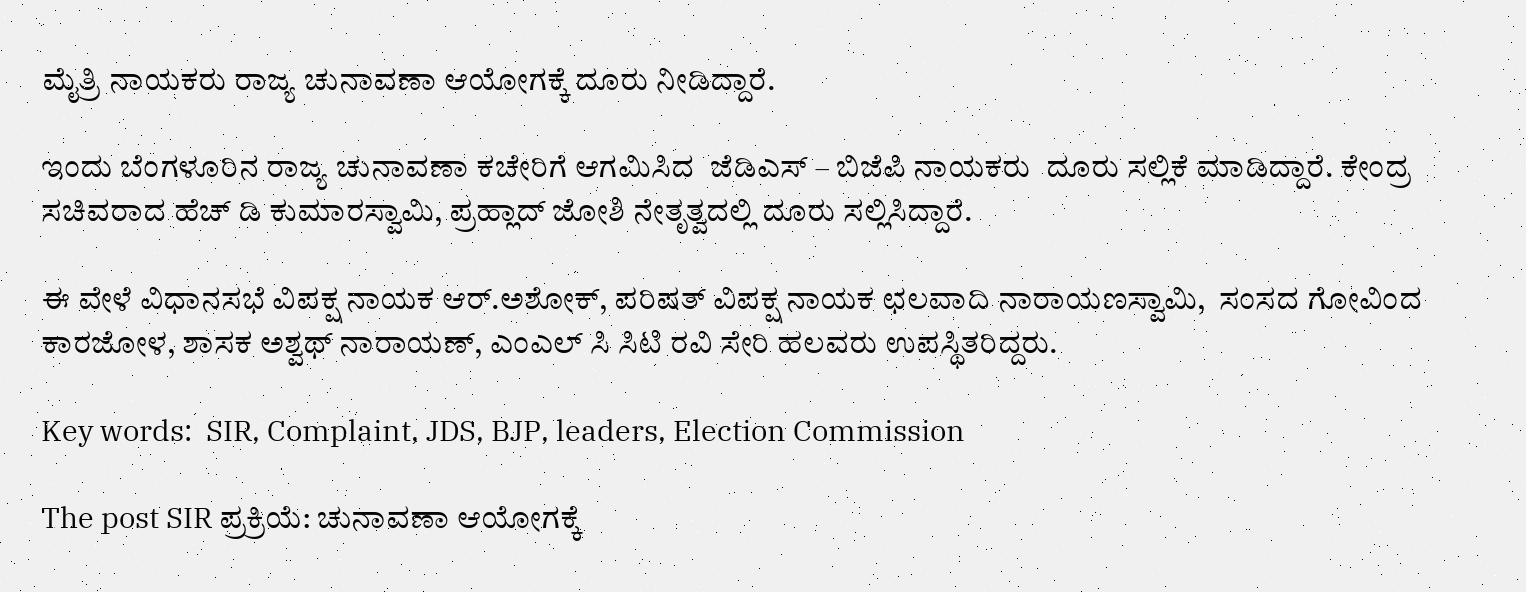ಮೈತ್ರಿ ನಾಯಕರು ರಾಜ್ಯ ಚುನಾವಣಾ ಆಯೋಗಕ್ಕೆ ದೂರು ನೀಡಿದ್ದಾರೆ.

ಇಂದು ಬೆಂಗಳೂರಿನ ರಾಜ್ಯ ಚುನಾವಣಾ ಕಚೇರಿಗೆ ಆಗಮಿಸಿದ  ಜೆಡಿಎಸ್ – ಬಿಜೆಪಿ ನಾಯಕರು  ದೂರು ಸಲ್ಲಿಕೆ ಮಾಡಿದ್ದಾರೆ. ಕೇಂದ್ರ ಸಚಿವರಾದ ಹೆಚ್ ಡಿ ಕುಮಾರಸ್ವಾಮಿ, ಪ್ರಹ್ಲಾದ್ ಜೋಶಿ ನೇತೃತ್ವದಲ್ಲಿ ದೂರು ಸಲ್ಲಿಸಿದ್ದಾರೆ.

ಈ ವೇಳೆ ವಿಧಾನಸಭೆ ವಿಪಕ್ಷ ನಾಯಕ ಆರ್.ಅಶೋಕ್, ಪರಿಷತ್ ವಿಪಕ್ಷ ನಾಯಕ ಛಲವಾದಿ ನಾರಾಯಣಸ್ವಾಮಿ,  ಸಂಸದ ಗೋವಿಂದ ಕಾರಜೋಳ, ಶಾಸಕ ಅಶ‍್ವಥ್ ನಾರಾಯಣ್, ಎಂಎಲ್ ಸಿ ಸಿಟಿ ರವಿ ಸೇರಿ ಹಲವರು ಉಪಸ್ಥಿತರಿದ್ದರು.

Key words:  SIR, Complaint, JDS, BJP, leaders, Election Commission

The post SIR ಪ್ರಕ್ರಿಯೆ: ಚುನಾವಣಾ ಆಯೋಗಕ್ಕೆ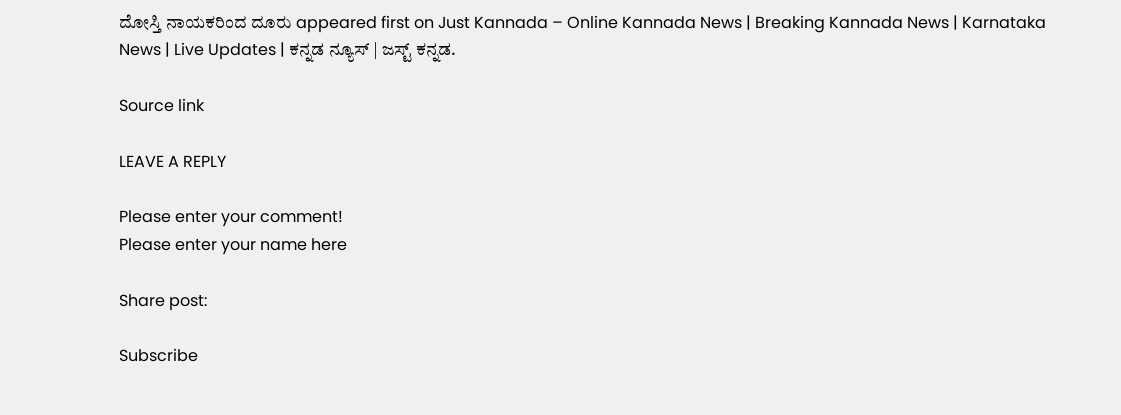ದೋಸ್ತಿ ನಾಯಕರಿಂದ ದೂರು appeared first on Just Kannada – Online Kannada News | Breaking Kannada News | Karnataka News | Live Updates | ಕನ್ನಡ ನ್ಯೂಸ್ | ಜಸ್ಟ್ ಕನ್ನಡ.

Source link

LEAVE A REPLY

Please enter your comment!
Please enter your name here

Share post:

Subscribe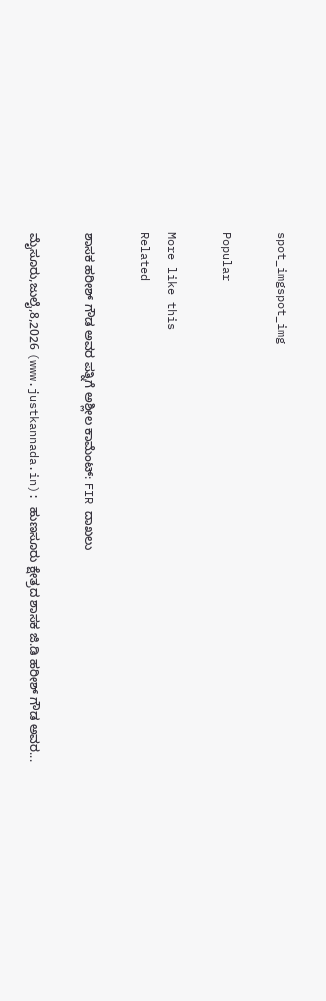spot_imgspot_img

Popular

More like this
Related

ಶಾಸಕ ಹರೀಶ್ ಗೌಡ ಅವರ ಪತ್ನಿಗೆ ಅಶ್ಲೀಲ ಕಾಮೆಂಟ್: FIR ದಾಖಲು

ಮೈಸೂರು,ಜುಲೈ,8,2026 (www.justkannada.in): ಹುಣಸೂರು ಕ್ಷೇತ್ರದ ಶಾಸಕ ಜಿ.ಡಿ ಹರೀಶ್ ಗೌಡ ಅವರ...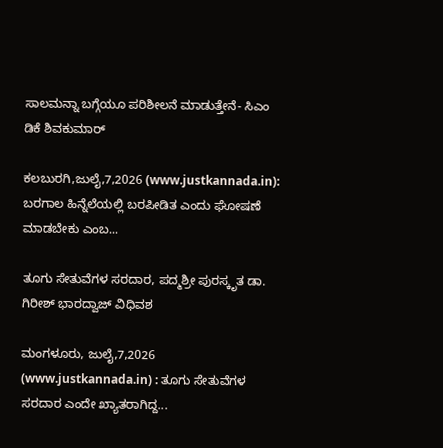ಸಾಲಮನ್ನಾ ಬಗ್ಗೆಯೂ ಪರಿಶೀಲನೆ ಮಾಡುತ್ತೇನೆ- ಸಿಎಂ ಡಿಕೆ ಶಿವಕುಮಾರ್

ಕಲಬುರಗಿ,ಜುಲೈ,7,2026 (www.justkannada.in):  ಬರಗಾಲ ಹಿನ್ನೆಲೆಯಲ್ಲಿ ಬರಪೀಡಿತ ಎಂದು ಘೋಷಣೆ ಮಾಡಬೇಕು ಎಂಬ...

ತೂಗು ಸೇತುವೆಗಳ ಸರದಾರ, ಪದ್ಮಶ್ರೀ ಪುರಸ್ಕೃತ ಡಾ. ಗಿರೀಶ್ ಭಾರದ್ವಾಜ್ ವಿಧಿವಶ

ಮಂಗಳೂರು, ಜುಲೈ,7,2026 (www.justkannada.in) : ತೂಗು ಸೇತುವೆಗಳ ಸರದಾರ ಎಂದೇ ಖ್ಯಾತರಾಗಿದ್ದ...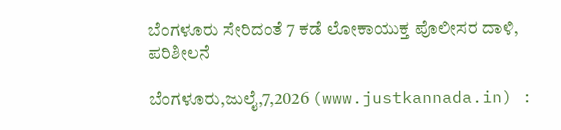ಬೆಂಗಳೂರು ಸೇರಿದಂತೆ 7 ಕಡೆ ಲೋಕಾಯುಕ್ತ ಪೊಲೀಸರ ದಾಳಿ, ಪರಿಶೀಲನೆ

ಬೆಂಗಳೂರು,ಜುಲೈ,7,2026 (www.justkannada.in) :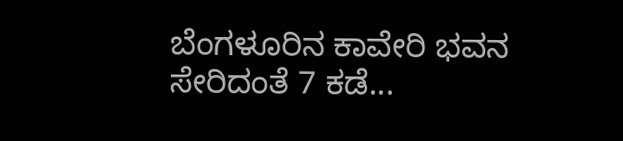ಬೆಂಗಳೂರಿನ ಕಾವೇರಿ ಭವನ ಸೇರಿದಂತೆ 7 ಕಡೆ...